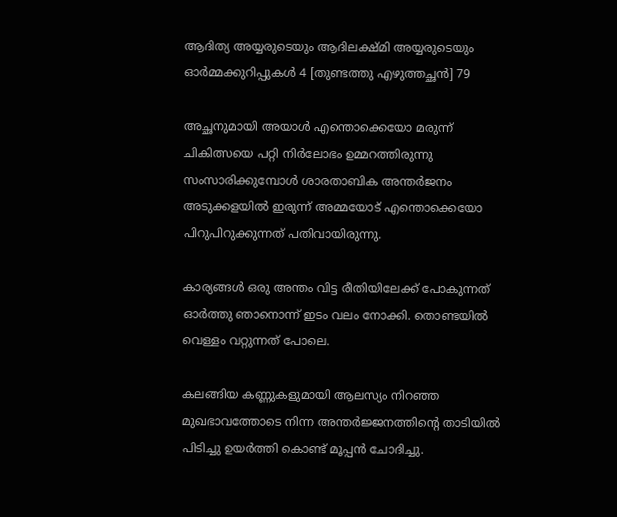ആദിത്യ അയ്യരുടെയും ആദിലക്ഷ്മി അയ്യരുടെയും ഓർമ്മക്കുറിപ്പുകൾ 4 [തുണ്ടത്തു എഴുത്തച്ഛൻ] 79

അച്ഛനുമായി അയാൾ എന്തൊക്കെയോ മരുന്ന് ചികിത്സയെ പറ്റി നിർലോഭം ഉമ്മറത്തിരുന്നു സംസാരിക്കുമ്പോൾ ശാരതാബിക അന്തർജനം അടുക്കളയിൽ ഇരുന്ന് അമ്മയോട് എന്തൊക്കെയോ പിറുപിറുക്കുന്നത് പതിവായിരുന്നു.

കാര്യങ്ങൾ ഒരു അന്തം വിട്ട രീതിയിലേക്ക് പോകുന്നത് ഓർത്തു ഞാനൊന്ന് ഇടം വലം നോക്കി. തൊണ്ടയിൽ വെള്ളം വറ്റുന്നത് പോലെ.

കലങ്ങിയ കണ്ണുകളുമായി ആലസ്യം നിറഞ്ഞ മുഖഭാവത്തോടെ നിന്ന അന്തർജ്ജനത്തിന്റെ താടിയിൽ പിടിച്ചു ഉയർത്തി കൊണ്ട് മൂപ്പൻ ചോദിച്ചു.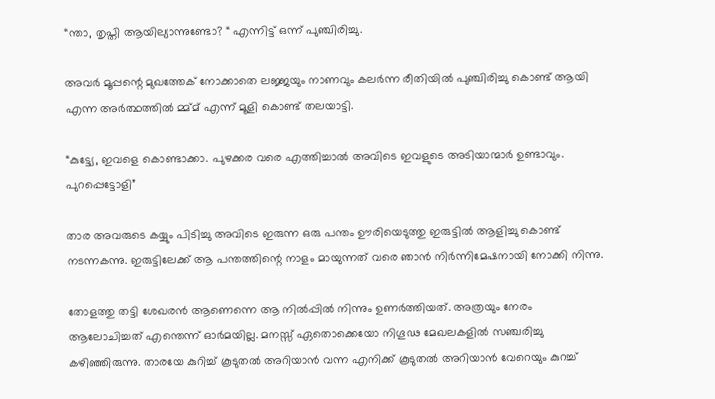“ന്താ, തൃപ്തി ആയില്യാന്നുണ്ടോ? “ എന്നിട്ട് ഒന്ന് പുഞ്ചിരിച്ചു.

അവർ മൂപ്പന്റെ മുഖത്തേക് നോക്കാതെ ലജ്ജയും നാണവും കലര്‍ന്ന രീതിയില്‍ പുഞ്ചിരിച്ചു കൊണ്ട് ആയി എന്ന അർത്ഥത്തിൽ മ്മ്മ് എന്ന് മൂളി കൊണ്ട് തലയാട്ടി.

“കുട്ട്യേ, ഇവളെ കൊണ്ടാക്കാ. പുഴക്കര വരെ എത്തിച്ചാൽ അവിടെ ഇവളുടെ അടിയാന്മാർ ഉണ്ടാവും. പുറപ്പെട്ടോളി”

താര അവരുടെ കയ്യും പിടിച്ചു അവിടെ ഇരുന്ന ഒരു പന്തം ഊരിയെടുത്തു ഇരുട്ടിൽ ആളിച്ചു കൊണ്ട് നടന്നകന്നു. ഇരുട്ടിലേക്ക് ആ പന്തത്തിന്റെ നാളം മായുന്നത് വരെ ഞാൻ നിർന്നിമേഷനായി നോക്കി നിന്നു.

തോളത്തു തട്ടി ശേഖരൻ ആണെന്നെ ആ നിൽപ്പിൽ നിന്നും ഉണർത്തിയത്. അത്രയും നേരം ആലോചിച്ചത് എന്തെന്ന് ഓർമയില്ല. മനസ്സ് ഏതൊക്കെയോ നിഗൂഢ മേഖലകളിൽ സഞ്ചരിച്ചു കഴിഞ്ഞിരുന്നു. താരയേ കുറിച്ച് കൂടുതൽ അറിയാൻ വന്ന എനിക്ക് കൂടുതൽ അറിയാൻ വേറെയും കുറച്ച്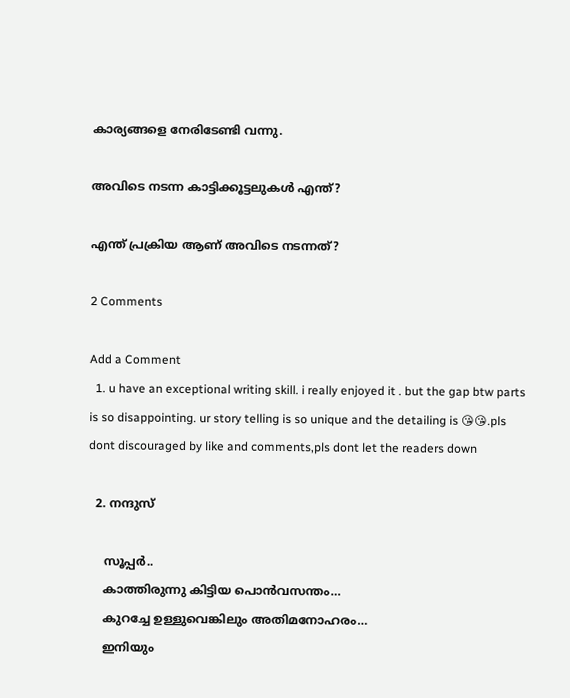കാര്യങ്ങളെ നേരിടേണ്ടി വന്നു.

അവിടെ നടന്ന കാട്ടിക്കൂട്ടലുകൾ എന്ത്?

എന്ത് പ്രക്രിയ ആണ് അവിടെ നടന്നത്?

2 Comments

Add a Comment
  1. u have an exceptional writing skill. i really enjoyed it . but the gap btw parts is so disappointing. ur story telling is so unique and the detailing is 😘😘.pls dont discouraged by like and comments,pls dont let the readers down

  2. നന്ദുസ്

    സൂപ്പർ..
    കാത്തിരുന്നു കിട്ടിയ പൊൻവസന്തം…
    കുറച്ചേ ഉള്ളുവെങ്കിലും അതിമനോഹരം…
    ഇനിയും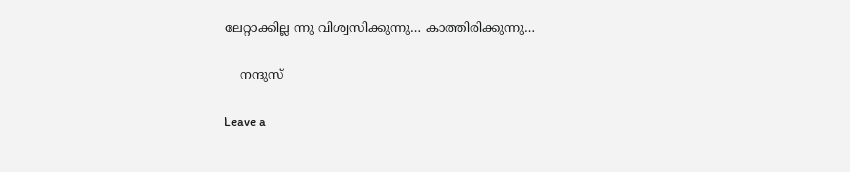ലേറ്റാക്കില്ല ന്നു വിശ്വസിക്കുന്നു… കാത്തിരിക്കുന്നു…

    നന്ദുസ്

Leave a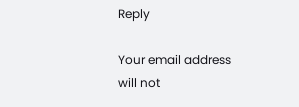Reply

Your email address will not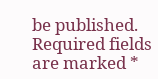be published. Required fields are marked *